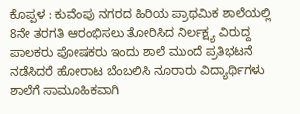ಕೊಪ್ಪಳ : ಕುವೆಂಪು ನಗರದ ಹಿರಿಯ ಪ್ರಾಥಮಿಕ ಶಾಲೆಯಲ್ಲಿ 8ನೇ ತರಗತಿ ಆರಂಭಿಸಲು ತೋರಿಸಿದ ನಿರ್ಲಕ್ಷ್ಯ ವಿರುದ್ದ ಪಾಲಕರು ಪೋಷಕರು ಇಂದು ಶಾಲೆ ಮುಂದೆ ಪ್ರತಿಭಟನೆ ನಡೆಸಿದರೆ ಹೋರಾಟ ಬೆಂಬಲಿಸಿ ನೂರಾರು ವಿದ್ಯಾರ್ಥಿಗಳು ಶಾಲೆಗೆ ಸಾಮೂಹಿಕವಾಗಿ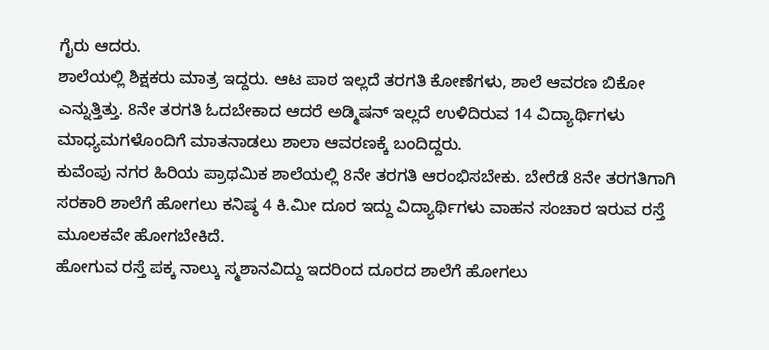ಗೈರು ಆದರು.
ಶಾಲೆಯಲ್ಲಿ ಶಿಕ್ಷಕರು ಮಾತ್ರ ಇದ್ದರು. ಆಟ ಪಾಠ ಇಲ್ಲದೆ ತರಗತಿ ಕೋಣೆಗಳು, ಶಾಲೆ ಆವರಣ ಬಿಕೋ ಎನ್ನುತ್ತಿತ್ತು. 8ನೇ ತರಗತಿ ಓದಬೇಕಾದ ಆದರೆ ಅಡ್ಮಿಷನ್ ಇಲ್ಲದೆ ಉಳಿದಿರುವ 14 ವಿದ್ಯಾರ್ಥಿಗಳು ಮಾಧ್ಯಮಗಳೊಂದಿಗೆ ಮಾತನಾಡಲು ಶಾಲಾ ಆವರಣಕ್ಕೆ ಬಂದಿದ್ದರು.
ಕುವೆಂಪು ನಗರ ಹಿರಿಯ ಪ್ರಾಥಮಿಕ ಶಾಲೆಯಲ್ಲಿ 8ನೇ ತರಗತಿ ಆರಂಭಿಸಬೇಕು. ಬೇರೆಡೆ 8ನೇ ತರಗತಿಗಾಗಿ ಸರಕಾರಿ ಶಾಲೆಗೆ ಹೋಗಲು ಕನಿಷ್ಠ 4 ಕಿ.ಮೀ ದೂರ ಇದ್ದು ವಿದ್ಯಾರ್ಥಿಗಳು ವಾಹನ ಸಂಚಾರ ಇರುವ ರಸ್ತೆ ಮೂಲಕವೇ ಹೋಗಬೇಕಿದೆ.
ಹೋಗುವ ರಸ್ತೆ ಪಕ್ಕ ನಾಲ್ಕು ಸ್ಮಶಾನವಿದ್ದು ಇದರಿಂದ ದೂರದ ಶಾಲೆಗೆ ಹೋಗಲು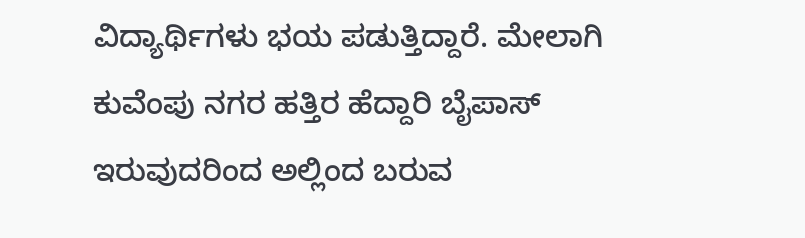ವಿದ್ಯಾರ್ಥಿಗಳು ಭಯ ಪಡುತ್ತಿದ್ದಾರೆ. ಮೇಲಾಗಿ ಕುವೆಂಪು ನಗರ ಹತ್ತಿರ ಹೆದ್ದಾರಿ ಬೈಪಾಸ್ ಇರುವುದರಿಂದ ಅಲ್ಲಿಂದ ಬರುವ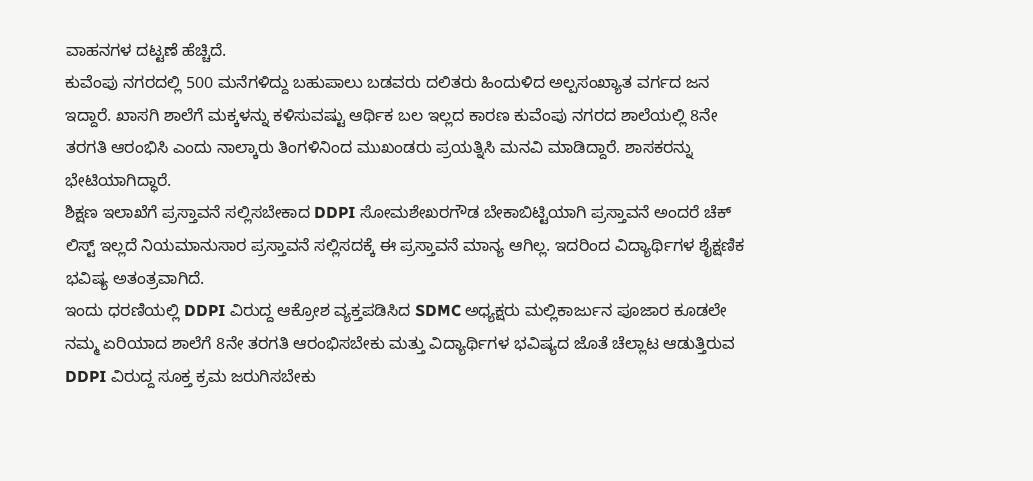ವಾಹನಗಳ ದಟ್ಟಣೆ ಹೆಚ್ಚಿದೆ.
ಕುವೆಂಪು ನಗರದಲ್ಲಿ 500 ಮನೆಗಳಿದ್ದು ಬಹುಪಾಲು ಬಡವರು ದಲಿತರು ಹಿಂದುಳಿದ ಅಲ್ಪಸಂಖ್ಯಾತ ವರ್ಗದ ಜನ ಇದ್ದಾರೆ. ಖಾಸಗಿ ಶಾಲೆಗೆ ಮಕ್ಕಳನ್ನು ಕಳಿಸುವಷ್ಟು ಆರ್ಥಿಕ ಬಲ ಇಲ್ಲದ ಕಾರಣ ಕುವೆಂಪು ನಗರದ ಶಾಲೆಯಲ್ಲಿ 8ನೇ ತರಗತಿ ಆರಂಭಿಸಿ ಎಂದು ನಾಲ್ಕಾರು ತಿಂಗಳಿನಿಂದ ಮುಖಂಡರು ಪ್ರಯತ್ನಿಸಿ ಮನವಿ ಮಾಡಿದ್ದಾರೆ. ಶಾಸಕರನ್ನು ಭೇಟಿಯಾಗಿದ್ಧಾರೆ.
ಶಿಕ್ಷಣ ಇಲಾಖೆಗೆ ಪ್ರಸ್ತಾವನೆ ಸಲ್ಲಿಸಬೇಕಾದ DDPI ಸೋಮಶೇಖರಗೌಡ ಬೇಕಾಬಿಟ್ಟಿಯಾಗಿ ಪ್ರಸ್ತಾವನೆ ಅಂದರೆ ಚೆಕ್ ಲಿಸ್ಟ್ ಇಲ್ಲದೆ ನಿಯಮಾನುಸಾರ ಪ್ರಸ್ತಾವನೆ ಸಲ್ಲಿಸದಕ್ಕೆ ಈ ಪ್ರಸ್ತಾವನೆ ಮಾನ್ಯ ಆಗಿಲ್ಲ. ಇದರಿಂದ ವಿದ್ಯಾರ್ಥಿಗಳ ಶೈಕ್ಷಣಿಕ ಭವಿಷ್ಯ ಅತಂತ್ರವಾಗಿದೆ.
ಇಂದು ಧರಣಿಯಲ್ಲಿ DDPI ವಿರುದ್ದ ಆಕ್ರೋಶ ವ್ಯಕ್ತಪಡಿಸಿದ SDMC ಅಧ್ಯಕ್ಷರು ಮಲ್ಲಿಕಾರ್ಜುನ ಪೂಜಾರ ಕೂಡಲೇ ನಮ್ಮ ಏರಿಯಾದ ಶಾಲೆಗೆ 8ನೇ ತರಗತಿ ಆರಂಭಿಸಬೇಕು ಮತ್ತು ವಿದ್ಯಾರ್ಥಿಗಳ ಭವಿಷ್ಯದ ಜೊತೆ ಚೆಲ್ಲಾಟ ಆಡುತ್ತಿರುವ DDPI ವಿರುದ್ದ ಸೂಕ್ತ ಕ್ರಮ ಜರುಗಿಸಬೇಕು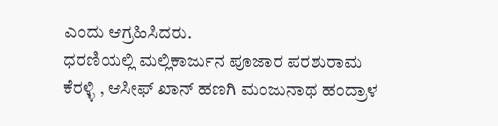ಎಂದು ಆಗ್ರಹಿಸಿದರು.
ಧರಣಿಯಲ್ಲಿ ಮಲ್ಲಿಕಾರ್ಜುನ ಪೂಜಾರ ಪರಶುರಾಮ ಕೆರಳ್ಳಿ , ಆಸೀಫ್ ಖಾನ್ ಹಣಗಿ ಮಂಜುನಾಥ ಹಂದ್ರಾಳ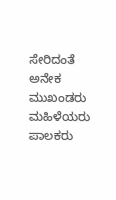ಸೇರಿದಂತೆ ಅನೇಕ ಮುಖಂಡರು ಮಹಿಳೆಯರು ಪಾಲಕರು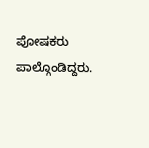ಪೋಷಕರು ಪಾಲ್ಗೊಂಡಿದ್ದರು.